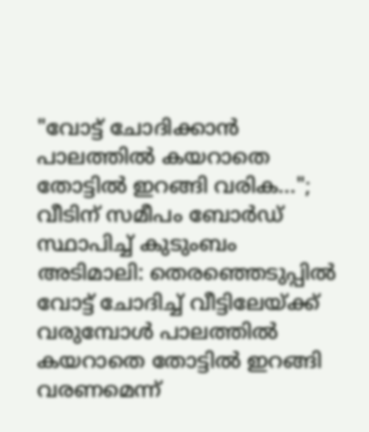"വോട്ട് ചോദിക്കാൻ പാലത്തിൽ കയറാതെ തോട്ടിൽ ഇറങ്ങി വരിക..."; വീടിന് സമീപം ബോർഡ് സ്ഥാപിച്ച് കുടുംബം
അടിമാലി: തെരഞ്ഞെടുപ്പിൽ വോട്ട് ചോദിച്ച് വീട്ടിലേയ്ക്ക് വരുമ്പോൾ പാലത്തിൽ കയറാതെ തോട്ടിൽ ഇറങ്ങി വരണമെന്ന്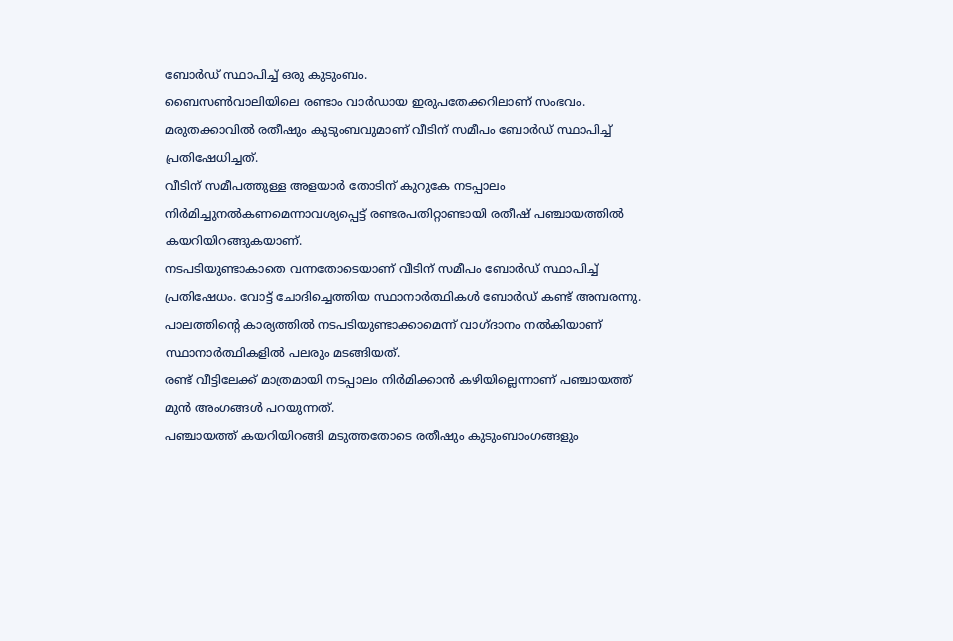ബോർഡ് സ്ഥാപിച്ച് ഒരു കുടുംബം.
ബൈസൺവാലിയിലെ രണ്ടാം വാർഡായ ഇരുപതേക്കറിലാണ് സംഭവം. മരുതക്കാവിൽ രതീഷും കുടുംബവുമാണ് വീടിന് സമീപം ബോർഡ് സ്ഥാപിച്ച് പ്രതിഷേധിച്ചത്.
വീടിന് സമീപത്തുള്ള അളയാർ തോടിന് കുറുകേ നടപ്പാലം നിർമിച്ചുനൽകണമെന്നാവശ്യപ്പെട്ട് രണ്ടരപതിറ്റാണ്ടായി രതീഷ് പഞ്ചായത്തിൽ കയറിയിറങ്ങുകയാണ്.
നടപടിയുണ്ടാകാതെ വന്നതോടെയാണ് വീടിന് സമീപം ബോർഡ് സ്ഥാപിച്ച് പ്രതിഷേധം. വോട്ട് ചോദിച്ചെത്തിയ സ്ഥാനാർത്ഥികൾ ബോർഡ് കണ്ട് അമ്പരന്നു. പാലത്തിൻ്റെ കാര്യത്തിൽ നടപടിയുണ്ടാക്കാമെന്ന് വാഗ്ദാനം നൽകിയാണ് സ്ഥാനാർത്ഥികളിൽ പലരും മടങ്ങിയത്.
രണ്ട് വീട്ടിലേക്ക് മാത്രമായി നടപ്പാലം നിർമിക്കാൻ കഴിയില്ലെന്നാണ് പഞ്ചായത്ത് മുൻ അംഗങ്ങൾ പറയുന്നത്.
പഞ്ചായത്ത് കയറിയിറങ്ങി മടുത്തതോടെ രതീഷും കുടുംബാംഗങ്ങളും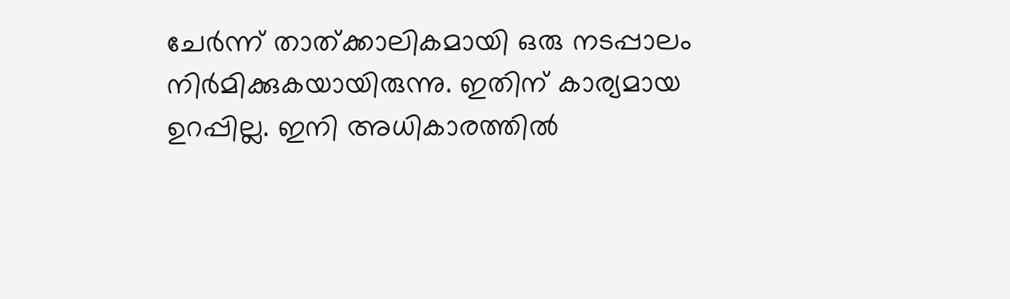ചേർന്ന് താത്ക്കാലികമായി ഒരു നടപ്പാലം നിർമിക്കുകയായിരുന്നു. ഇതിന് കാര്യമായ ഉറപ്പില്ല. ഇനി അധികാരത്തിൽ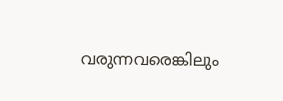വരുന്നവരെങ്കിലും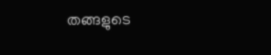തങ്ങളുടെ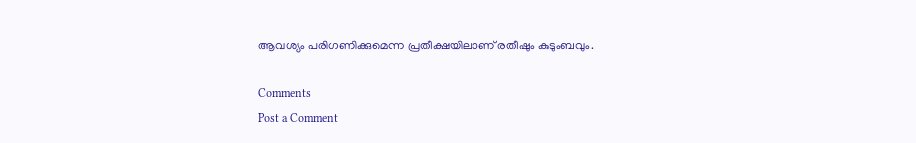ആവശ്യം പരിഗണിക്കുമെന്ന പ്രതീക്ഷയിലാണ് രതീഷും കുടുംബവും.

Comments
Post a Comment